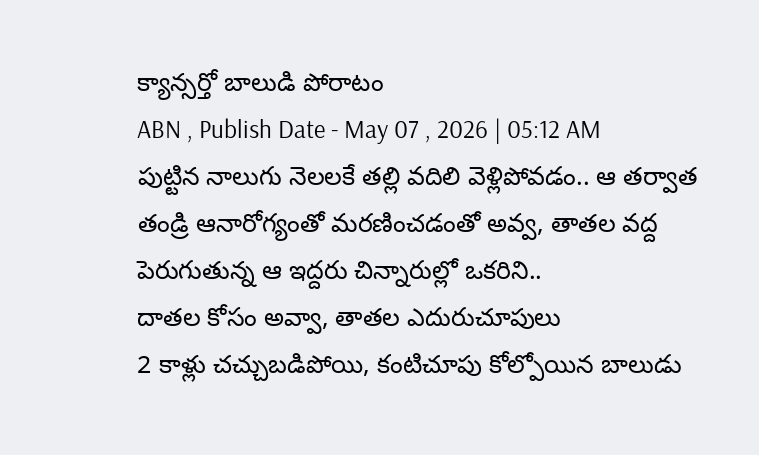క్యాన్సర్తో బాలుడి పోరాటం
ABN , Publish Date - May 07 , 2026 | 05:12 AM
పుట్టిన నాలుగు నెలలకే తల్లి వదిలి వెళ్లిపోవడం.. ఆ తర్వాత తండ్రి ఆనారోగ్యంతో మరణించడంతో అవ్వ, తాతల వద్ద పెరుగుతున్న ఆ ఇద్దరు చిన్నారుల్లో ఒకరిని..
దాతల కోసం అవ్వా, తాతల ఎదురుచూపులు
2 కాళ్లు చచ్చుబడిపోయి, కంటిచూపు కోల్పోయిన బాలుడు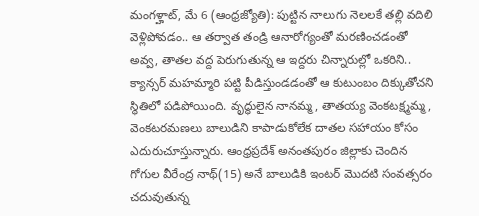మంగళ్హాట్, మే 6 (ఆంధ్రజ్యోతి): పుట్టిన నాలుగు నెలలకే తల్లి వదిలి వెళ్లిపోవడం.. ఆ తర్వాత తండ్రి ఆనారోగ్యంతో మరణించడంతో అవ్వ, తాతల వద్ద పెరుగుతున్న ఆ ఇద్దరు చిన్నారుల్లో ఒకరిని.. క్యాన్సర్ మహమ్మారి పట్టి పీడిస్తుండడంతో ఆ కుటుంబం దిక్కుతోచని స్థితిలో పడిపోయింది. వృద్ధులైన నానమ్మ, తాతయ్య వెంకటక్ష్మమ్మ, వెంకటరమణలు బాలుడిని కాపాడుకోలేక దాతల సహాయం కోసం ఎదురుచూస్తున్నారు. ఆంధ్రప్రదేశ్ అనంతపురం జిల్లాకు చెందిన గోగుల వీరేంద్ర నాథ్(15) అనే బాలుడికి ఇంటర్ మొదటి సంవత్సరం చదువుతున్న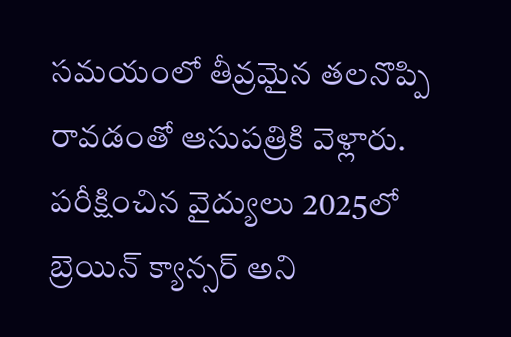సమయంలో తీవ్రమైన తలనొప్పి రావడంతో ఆసుపత్రికి వెళ్లారు. పరీక్షించిన వైద్యులు 2025లో బ్రెయిన్ క్యాన్సర్ అని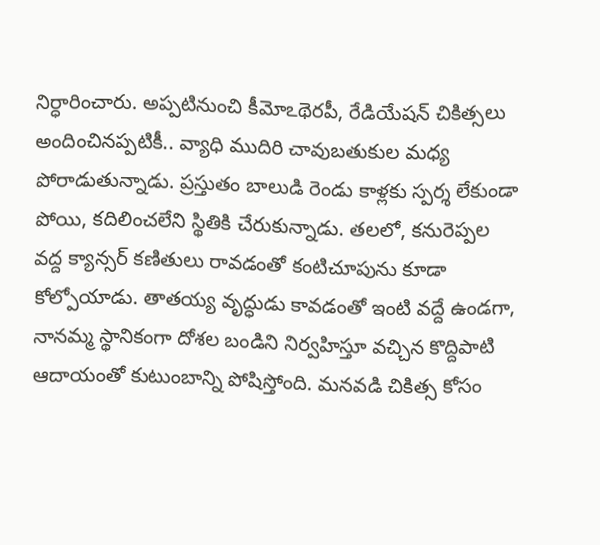నిర్ధారించారు. అప్పటినుంచి కీమోఽథెరపీ, రేడియేషన్ చికిత్సలు అందించినప్పటికీ.. వ్యాధి ముదిరి చావుబతుకుల మధ్య పోరాడుతున్నాడు. ప్రస్తుతం బాలుడి రెండు కాళ్లకు స్పర్శ లేకుండా పోయి, కదిలించలేని స్థితికి చేరుకున్నాడు. తలలో, కనురెప్పల వద్ద క్యాన్సర్ కణితులు రావడంతో కంటిచూపును కూడా కోల్పోయాడు. తాతయ్య వృద్ధుడు కావడంతో ఇంటి వద్దే ఉండగా, నానమ్మ స్థానికంగా దోశల బండిని నిర్వహిస్తూ వచ్చిన కొద్దిపాటి ఆదాయంతో కుటుంబాన్ని పోషిస్తోంది. మనవడి చికిత్స కోసం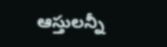ఆస్తులన్నీ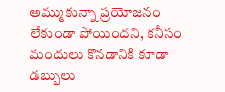అమ్ముకున్నా ప్రయోజనం లేకుండా పోయిందని, కనీసం మందులు కొనడానికి కూడా డబ్బులు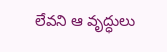లేవని ఆ వృద్ధులు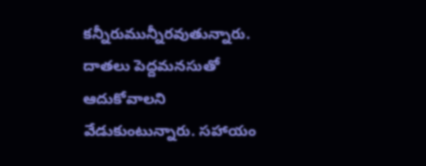కన్నీరుమున్నీరవుతున్నారు. దాతలు పెద్దమనసుతో ఆదుకోవాలని వేడుకుంటున్నారు. సహాయం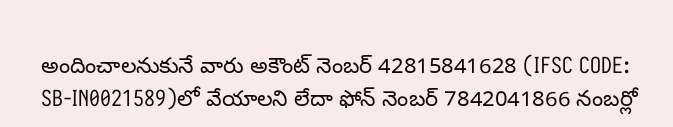అందించాలనుకునే వారు అకౌంట్ నెంబర్ 42815841628 (IFSC CODE: SB-IN0021589)లో వేయాలని లేదా ఫోన్ నెంబర్ 7842041866 నంబర్లో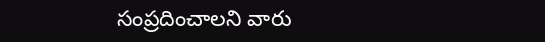సంప్రదించాలని వారు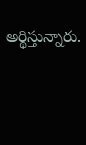అర్థిస్తున్నారు.